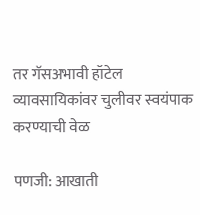तर गॅसअभावी हॉटेल व्यावसायिकांवर चुलीवर स्वयंपाक करण्याची वेळ

पणजी: आखाती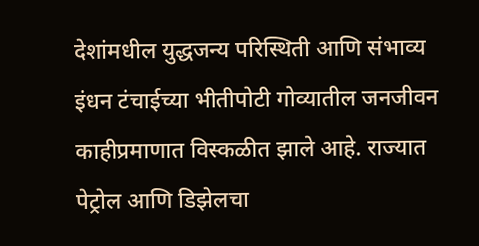देशांमधील युद्धजन्य परिस्थिती आणि संभाव्य इंधन टंचाईच्या भीतीपोटी गोव्यातील जनजीवन काहीप्रमाणात विस्कळीत झाले आहे. राज्यात पेट्रोल आणि डिझेलचा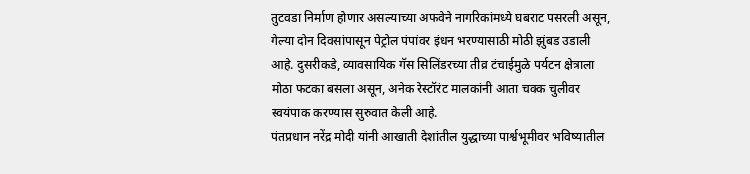तुटवडा निर्माण होणार असल्याच्या अफवेने नागरिकांमध्ये घबराट पसरली असून, गेल्या दोन दिवसांपासून पेट्रोल पंपांवर इंधन भरण्यासाठी मोठी झुंबड उडाली आहे. दुसरीकडे, व्यावसायिक गॅस सिलिंडरच्या तीव्र टंचाईमुळे पर्यटन क्षेत्राला मोठा फटका बसला असून, अनेक रेस्टॉरंट मालकांनी आता चक्क चुलीवर स्वयंपाक करण्यास सुरुवात केली आहे.
पंतप्रधान नरेंद्र मोदी यांनी आखाती देशांतील युद्धाच्या पार्श्वभूमीवर भविष्यातील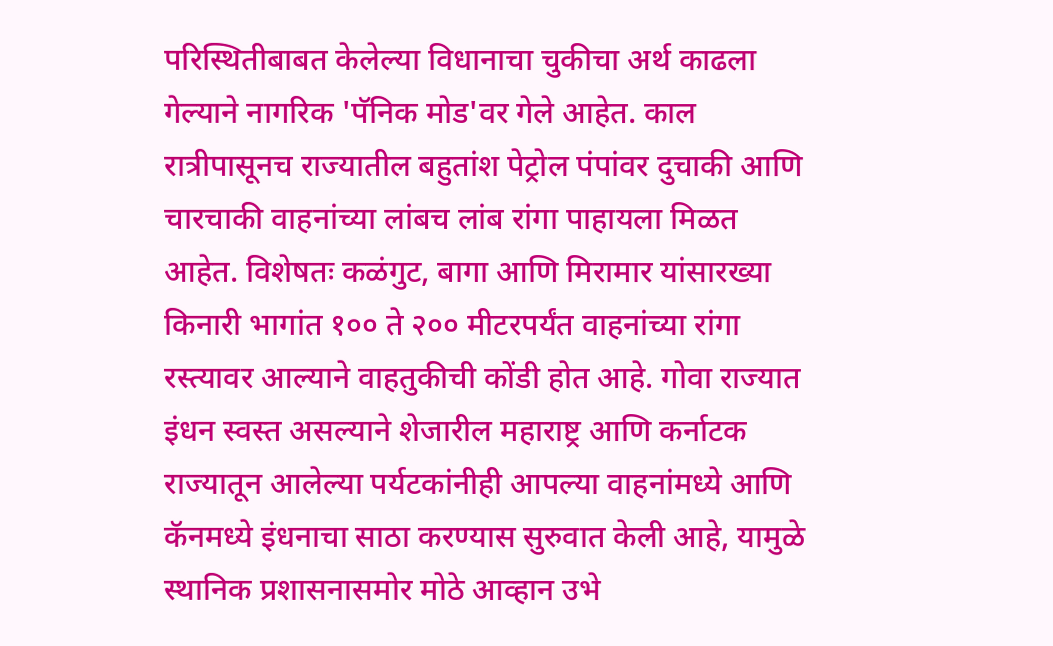परिस्थितीबाबत केलेल्या विधानाचा चुकीचा अर्थ काढला गेल्याने नागरिक 'पॅनिक मोड'वर गेले आहेत. काल रात्रीपासूनच राज्यातील बहुतांश पेट्रोल पंपांवर दुचाकी आणि चारचाकी वाहनांच्या लांबच लांब रांगा पाहायला मिळत आहेत. विशेषतः कळंगुट, बागा आणि मिरामार यांसारख्या किनारी भागांत १०० ते २०० मीटरपर्यंत वाहनांच्या रांगा रस्त्यावर आल्याने वाहतुकीची कोंडी होत आहे. गोवा राज्यात इंधन स्वस्त असल्याने शेजारील महाराष्ट्र आणि कर्नाटक राज्यातून आलेल्या पर्यटकांनीही आपल्या वाहनांमध्ये आणि कॅनमध्ये इंधनाचा साठा करण्यास सुरुवात केली आहे, यामुळे स्थानिक प्रशासनासमोर मोठे आव्हान उभे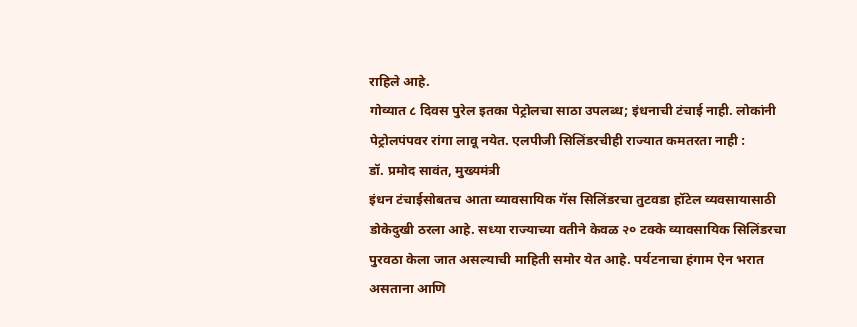राहिले आहे.
गोव्यात ८ दिवस पुरेल इतका पेट्रोलचा साठा उपलब्ध; इंधनाची टंचाई नाही. लोकांनी पेट्रोलपंपवर रांगा लावू नयेत. एलपीजी सिलिंडरचीही राज्यात कमतरता नाही :
डॉ. प्रमोद सावंत, मुख्यमंत्री
इंधन टंचाईसोबतच आता व्यावसायिक गॅस सिलिंडरचा तुटवडा हॉटेल व्यवसायासाठी डोकेदुखी ठरला आहे. सध्या राज्याच्या वतीने केवळ २० टक्के व्यावसायिक सिलिंडरचा पुरवठा केला जात असल्याची माहिती समोर येत आहे. पर्यटनाचा हंगाम ऐन भरात असताना आणि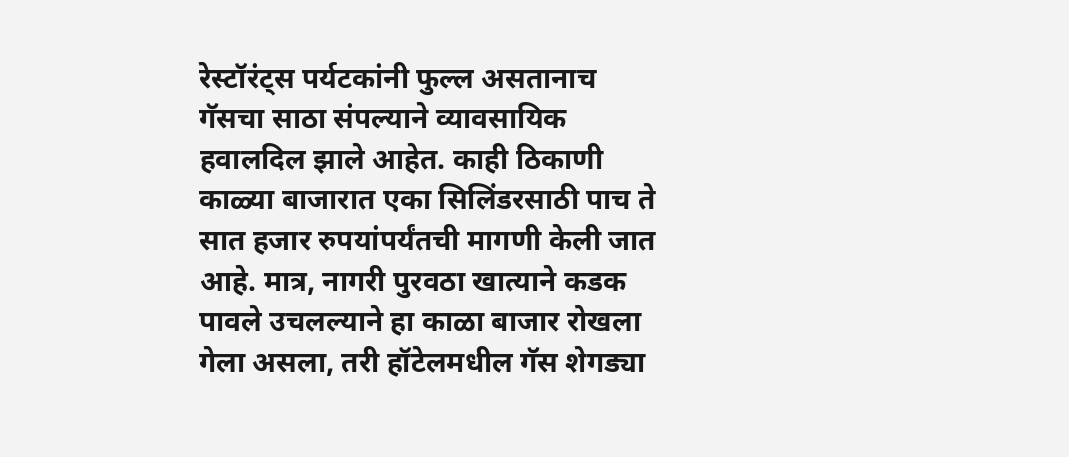रेस्टॉरंट्स पर्यटकांनी फुल्ल असतानाच गॅसचा साठा संपल्याने व्यावसायिक हवालदिल झाले आहेत. काही ठिकाणी काळ्या बाजारात एका सिलिंडरसाठी पाच ते सात हजार रुपयांपर्यंतची मागणी केली जात आहे. मात्र, नागरी पुरवठा खात्याने कडक पावले उचलल्याने हा काळा बाजार रोखला गेला असला, तरी हॉटेलमधील गॅस शेगड्या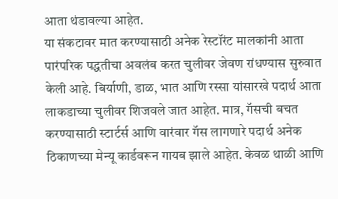आता थंडावल्या आहेत.
या संकटावर मात करण्यासाठी अनेक रेस्टॉरंट मालकांनी आता पारंपरिक पद्धतीचा अवलंब करत चुलीवर जेवण रांधण्यास सुरुवात केली आहे. बिर्याणी, डाळ, भात आणि रस्सा यांसारखे पदार्थ आता लाकडाच्या चुलीवर शिजवले जात आहेत. मात्र, गॅसची बचत करण्यासाठी स्टार्टर्स आणि वारंवार गॅस लागणारे पदार्थ अनेक ठिकाणच्या मेन्यू कार्डवरून गायब झाले आहेत. केवळ थाळी आणि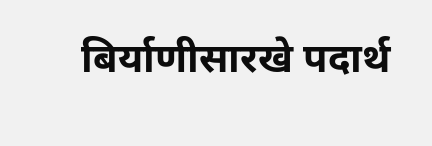बिर्याणीसारखे पदार्थ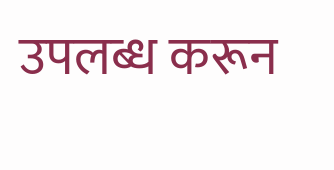उपलब्ध करून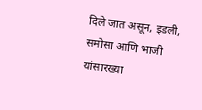दिले जात असून, इडली, समोसा आणि भाजी यांसारख्या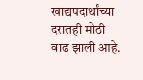खाद्यपदार्थांच्या दरातही मोठी वाढ झाली आहे.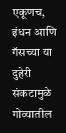एकूणच, इंधन आणि गॅसच्या या दुहेरी संकटामुळे गोव्यातील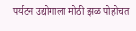पर्यटन उद्योगाला मोठी झळ पोहोचत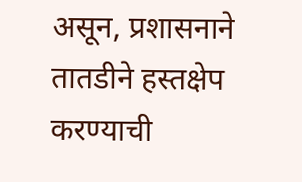असून, प्रशासनाने तातडीने हस्तक्षेप करण्याची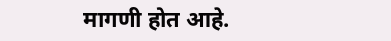मागणी होत आहे.